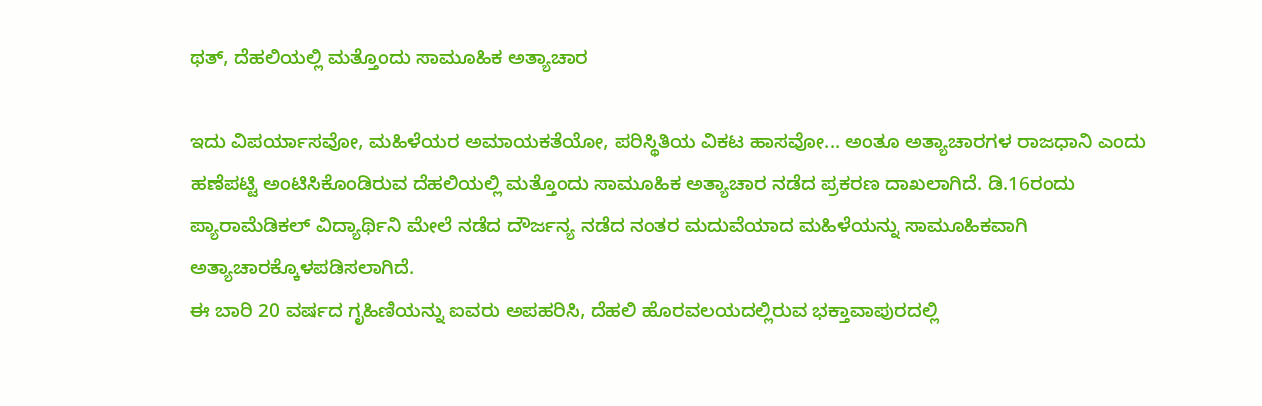ಥತ್, ದೆಹಲಿಯಲ್ಲಿ ಮತ್ತೊಂದು ಸಾಮೂಹಿಕ ಅತ್ಯಾಚಾರ

ಇದು ವಿಪರ್ಯಾಸವೋ, ಮಹಿಳೆಯರ ಅಮಾಯಕತೆಯೋ, ಪರಿಸ್ಥಿತಿಯ ವಿಕಟ ಹಾಸವೋ... ಅಂತೂ ಅತ್ಯಾಚಾರಗಳ ರಾಜಧಾನಿ ಎಂದು ಹಣೆಪಟ್ಟಿ ಅಂಟಿಸಿಕೊಂಡಿರುವ ದೆಹಲಿಯಲ್ಲಿ ಮತ್ತೊಂದು ಸಾಮೂಹಿಕ ಅತ್ಯಾಚಾರ ನಡೆದ ಪ್ರಕರಣ ದಾಖಲಾಗಿದೆ. ಡಿ.16ರಂದು ಪ್ಯಾರಾಮೆಡಿಕಲ್ ವಿದ್ಯಾರ್ಥಿನಿ ಮೇಲೆ ನಡೆದ ದೌರ್ಜನ್ಯ ನಡೆದ ನಂತರ ಮದುವೆಯಾದ ಮಹಿಳೆಯನ್ನು ಸಾಮೂಹಿಕವಾಗಿ ಅತ್ಯಾಚಾರಕ್ಕೊಳಪಡಿಸಲಾಗಿದೆ.
ಈ ಬಾರಿ 20 ವರ್ಷದ ಗೃಹಿಣಿಯನ್ನು ಐವರು ಅಪಹರಿಸಿ, ದೆಹಲಿ ಹೊರವಲಯದಲ್ಲಿರುವ ಭಕ್ತಾವಾಪುರದಲ್ಲಿ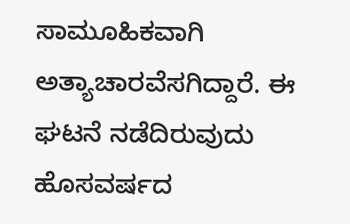ಸಾಮೂಹಿಕವಾಗಿ ಅತ್ಯಾಚಾರವೆಸಗಿದ್ದಾರೆ. ಈ ಘಟನೆ ನಡೆದಿರುವುದು ಹೊಸವರ್ಷದ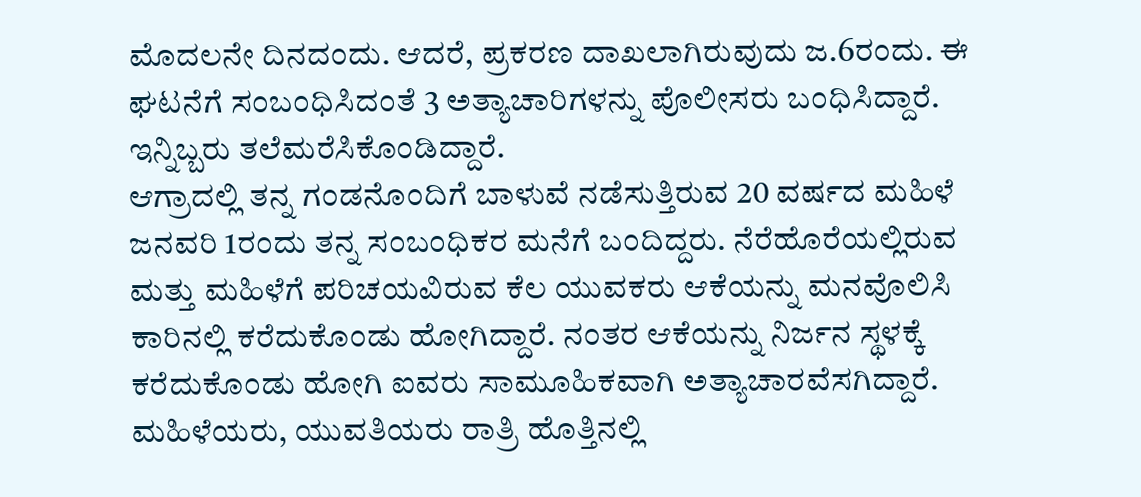ಮೊದಲನೇ ದಿನದಂದು. ಆದರೆ, ಪ್ರಕರಣ ದಾಖಲಾಗಿರುವುದು ಜ.6ರಂದು. ಈ ಘಟನೆಗೆ ಸಂಬಂಧಿಸಿದಂತೆ 3 ಅತ್ಯಾಚಾರಿಗಳನ್ನು ಪೊಲೀಸರು ಬಂಧಿಸಿದ್ದಾರೆ. ಇನ್ನಿಬ್ಬರು ತಲೆಮರೆಸಿಕೊಂಡಿದ್ದಾರೆ.
ಆಗ್ರಾದಲ್ಲಿ ತನ್ನ ಗಂಡನೊಂದಿಗೆ ಬಾಳುವೆ ನಡೆಸುತ್ತಿರುವ 20 ವರ್ಷದ ಮಹಿಳೆ ಜನವರಿ 1ರಂದು ತನ್ನ ಸಂಬಂಧಿಕರ ಮನೆಗೆ ಬಂದಿದ್ದರು. ನೆರೆಹೊರೆಯಲ್ಲಿರುವ ಮತ್ತು ಮಹಿಳೆಗೆ ಪರಿಚಯವಿರುವ ಕೆಲ ಯುವಕರು ಆಕೆಯನ್ನು ಮನವೊಲಿಸಿ ಕಾರಿನಲ್ಲಿ ಕರೆದುಕೊಂಡು ಹೋಗಿದ್ದಾರೆ. ನಂತರ ಆಕೆಯನ್ನು ನಿರ್ಜನ ಸ್ಥಳಕ್ಕೆ ಕರೆದುಕೊಂಡು ಹೋಗಿ ಐವರು ಸಾಮೂಹಿಕವಾಗಿ ಅತ್ಯಾಚಾರವೆಸಗಿದ್ದಾರೆ.
ಮಹಿಳೆಯರು, ಯುವತಿಯರು ರಾತ್ರಿ ಹೊತ್ತಿನಲ್ಲಿ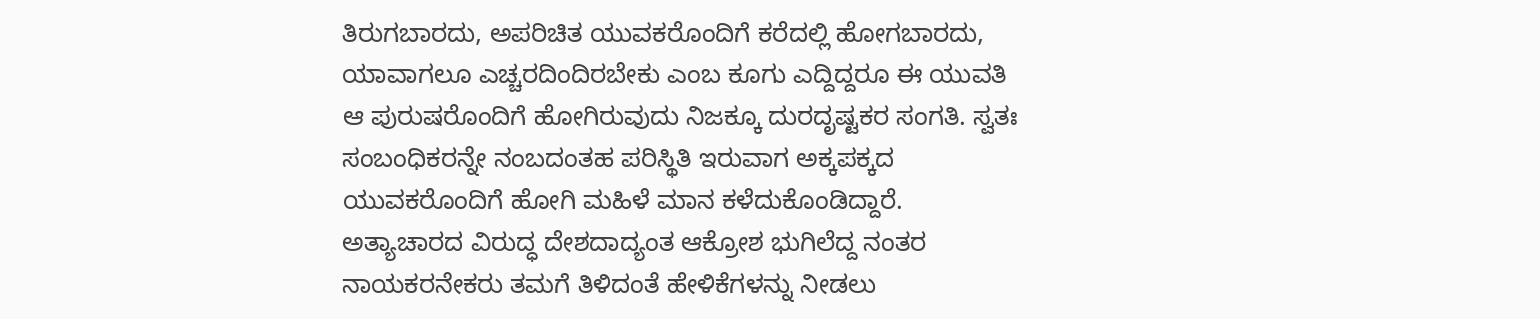ತಿರುಗಬಾರದು, ಅಪರಿಚಿತ ಯುವಕರೊಂದಿಗೆ ಕರೆದಲ್ಲಿ ಹೋಗಬಾರದು, ಯಾವಾಗಲೂ ಎಚ್ಚರದಿಂದಿರಬೇಕು ಎಂಬ ಕೂಗು ಎದ್ದಿದ್ದರೂ ಈ ಯುವತಿ ಆ ಪುರುಷರೊಂದಿಗೆ ಹೋಗಿರುವುದು ನಿಜಕ್ಕೂ ದುರದೃಷ್ಟಕರ ಸಂಗತಿ. ಸ್ವತಃ ಸಂಬಂಧಿಕರನ್ನೇ ನಂಬದಂತಹ ಪರಿಸ್ಥಿತಿ ಇರುವಾಗ ಅಕ್ಕಪಕ್ಕದ ಯುವಕರೊಂದಿಗೆ ಹೋಗಿ ಮಹಿಳೆ ಮಾನ ಕಳೆದುಕೊಂಡಿದ್ದಾರೆ.
ಅತ್ಯಾಚಾರದ ವಿರುದ್ಧ ದೇಶದಾದ್ಯಂತ ಆಕ್ರೋಶ ಭುಗಿಲೆದ್ದ ನಂತರ ನಾಯಕರನೇಕರು ತಮಗೆ ತಿಳಿದಂತೆ ಹೇಳಿಕೆಗಳನ್ನು ನೀಡಲು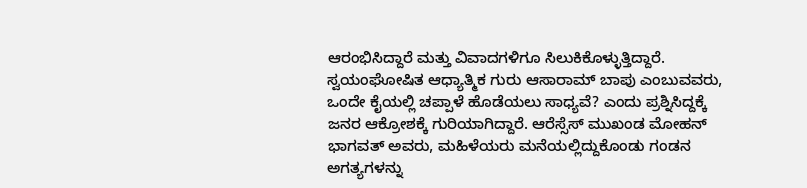ಆರಂಭಿಸಿದ್ದಾರೆ ಮತ್ತು ವಿವಾದಗಳಿಗೂ ಸಿಲುಕಿಕೊಳ್ಳುತ್ತಿದ್ದಾರೆ. ಸ್ವಯಂಘೋಷಿತ ಆಧ್ಯಾತ್ಮಿಕ ಗುರು ಆಸಾರಾಮ್ ಬಾಪು ಎಂಬುವವರು, ಒಂದೇ ಕೈಯಲ್ಲಿ ಚಪ್ಪಾಳೆ ಹೊಡೆಯಲು ಸಾಧ್ಯವೆ? ಎಂದು ಪ್ರಶ್ನಿಸಿದ್ದಕ್ಕೆ ಜನರ ಆಕ್ರೋಶಕ್ಕೆ ಗುರಿಯಾಗಿದ್ದಾರೆ. ಆರೆಸ್ಸೆಸ್ ಮುಖಂಡ ಮೋಹನ್ ಭಾಗವತ್ ಅವರು, ಮಹಿಳೆಯರು ಮನೆಯಲ್ಲಿದ್ದುಕೊಂಡು ಗಂಡನ ಅಗತ್ಯಗಳನ್ನು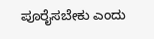ಪೂರೈಸಬೇಕು ಎಂದು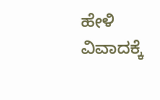ಹೇಳಿ ವಿವಾದಕ್ಕೆ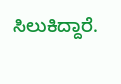ಸಿಲುಕಿದ್ದಾರೆ.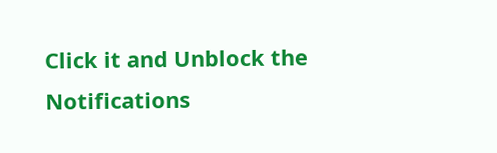Click it and Unblock the Notifications